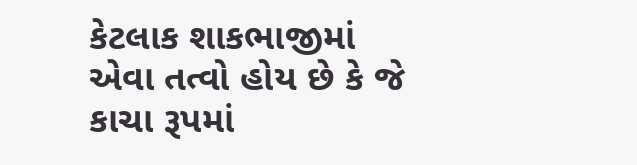કેટલાક શાકભાજીમાં એવા તત્વો હોય છે કે જે કાચા રૂપમાં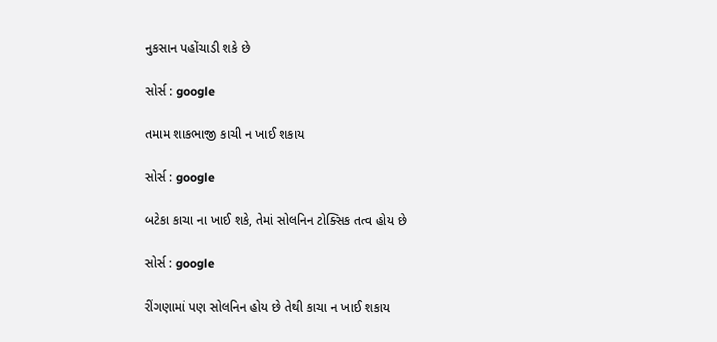નુકસાન પહોંચાડી શકે છે

સોર્સ : google

તમામ શાકભાજી કાચી ન ખાઈ શકાય

સોર્સ : google

બટેકા કાચા ના ખાઈ શકે, તેમાં સોલનિન ટોક્સિક તત્વ હોય છે

સોર્સ : google

રીંગણામાં પણ સોલનિન હોય છે તેથી કાચા ન ખાઈ શકાય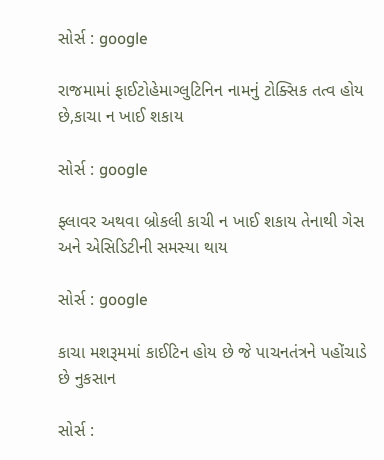સોર્સ : google

રાજમામાં ફાઈટોહેમાગ્લુટિનિન નામનું ટોક્સિક તત્વ હોય છે,કાચા ન ખાઈ શકાય

સોર્સ : google

ફ્લાવર અથવા બ્રોકલી કાચી ન ખાઈ શકાય તેનાથી ગેસ અને એસિડિટીની સમસ્યા થાય

સોર્સ : google

કાચા મશરૂમમાં કાઈટિન હોય છે જે પાચનતંત્રને પહોંચાડે છે નુકસાન

સોર્સ :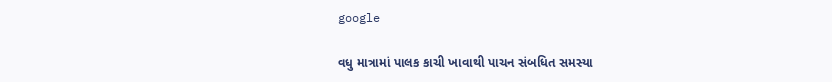google

વધુ માત્રામાં પાલક કાચી ખાવાથી પાચન સંબધિત સમસ્યા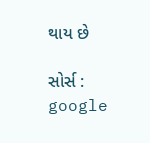થાય છે

સોર્સ : google